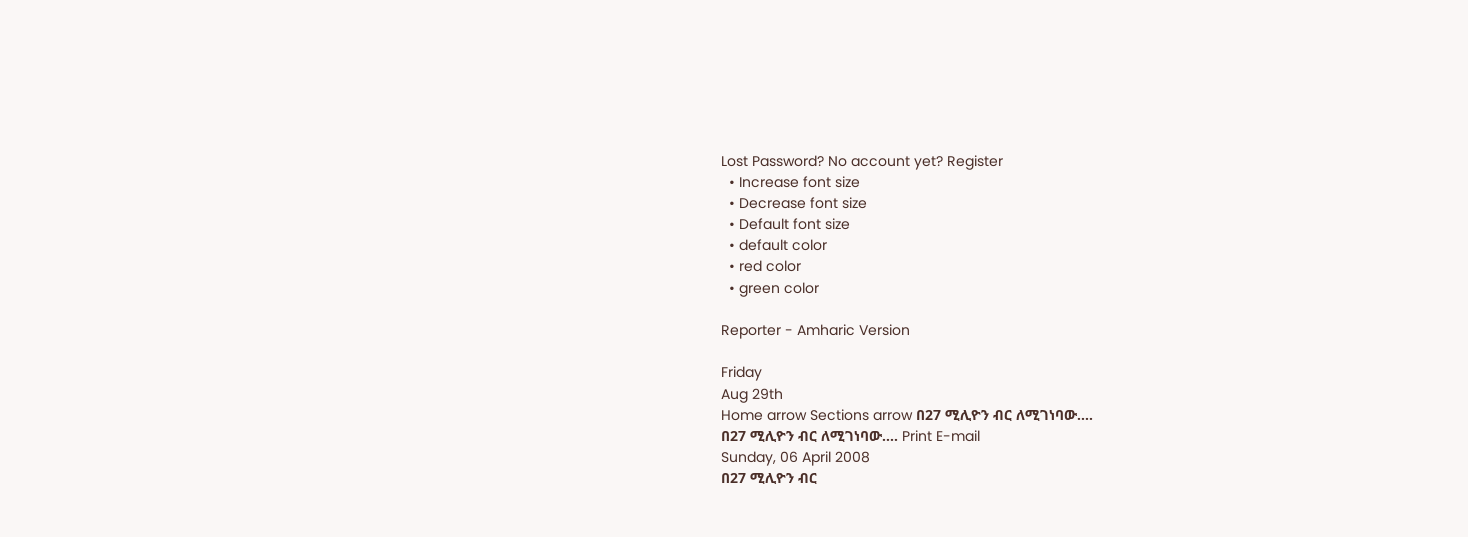Lost Password? No account yet? Register
  • Increase font size
  • Decrease font size
  • Default font size
  • default color
  • red color
  • green color

Reporter - Amharic Version

Friday
Aug 29th
Home arrow Sections arrow በ27 ሚሊዮን ብር ለሚገነባው....
በ27 ሚሊዮን ብር ለሚገነባው.... Print E-mail
Sunday, 06 April 2008
በ27 ሚሊዮን ብር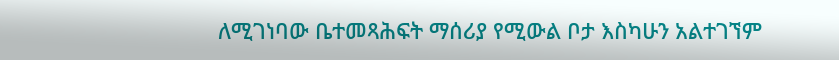ለሚገነባው ቤተመጻሕፍት ማሰሪያ የሚውል ቦታ እስካሁን አልተገኘም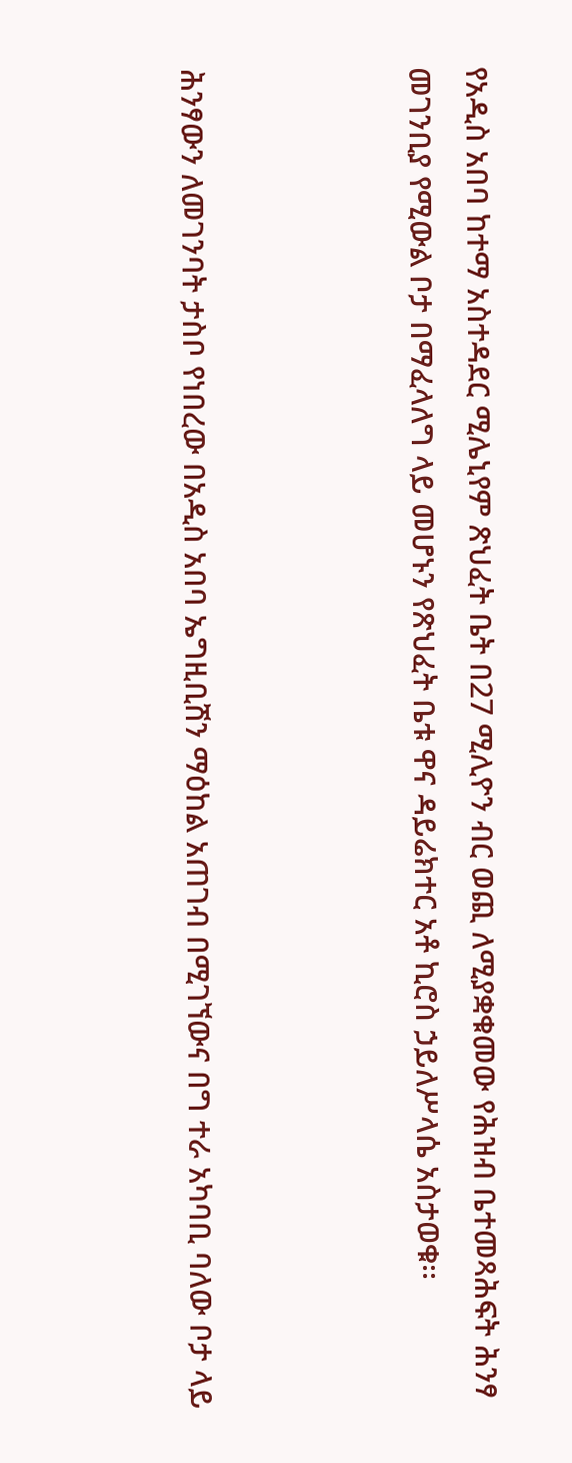የአዲስ አበባ ከተማ አስተዳደር ሚሌኒየም ጽህፈት ቤት በ27 ሚሊዮን ብር ወጪ ለሚያቋቁመው የሕዝብ ቤተመጻሕፍት ሕንፃ መገንቢያ የሚውል ቦታ በማፈላለግ ላይ መሆኑን የጽህፈት ቤቱ ዋና ዳይሬክተር አቶ ኪሮስ ኃይለሥላሴ አስታወቁ፡፡



ሕንፃውን ለመገንባት ታስቦ የነበረው በአዲስ አበባ ኤግዚቢሽን ማዕከል አጠገብ በሚገኘውና በግ ተራ አካባቢ ባለው ቦታ ላይ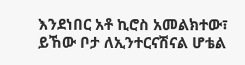እንደነበር አቶ ኪሮስ አመልክተው፣ ይኸው ቦታ ለኢንተርናሽናል ሆቴል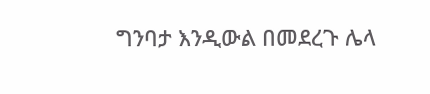ግንባታ እንዲውል በመደረጉ ሌላ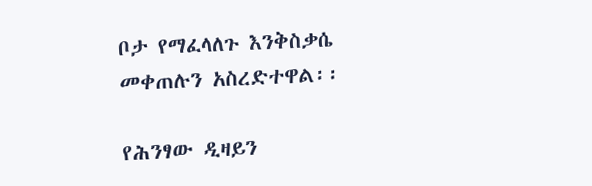ቦታ የማፈላለጉ እንቅስቃሴ መቀጠሉን አስረድተዋል፡፡

የሕንፃው ዲዛይን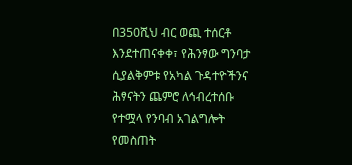በ350ሺህ ብር ወጪ ተሰርቶ እንደተጠናቀቀ፣ የሕንፃው ግንባታ ሲያልቅምቱ የአካል ጉዳተዮችንና ሕፃናትን ጨምሮ ለኅብረተሰቡ የተሟላ የንባብ አገልግሎት የመስጠት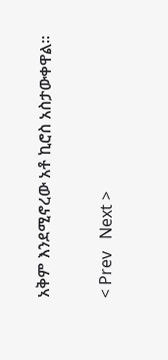አቅም እንደሚኖረው አቶ ኪሮስ አስታውቀዋል፡፡


< Prev   Next >